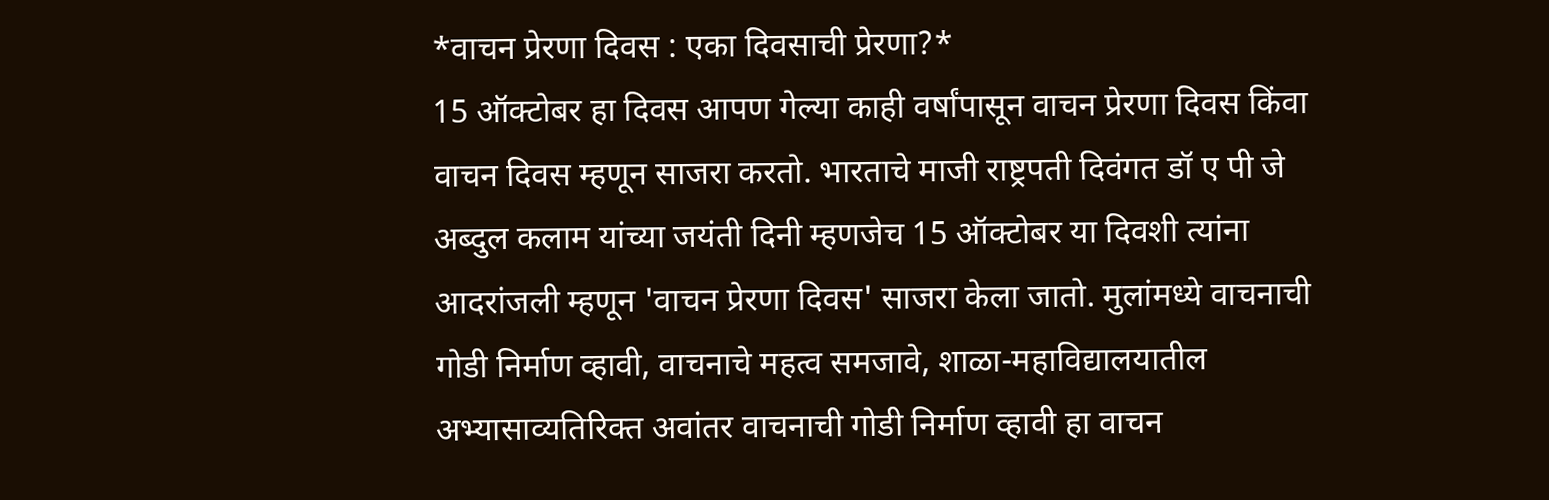*वाचन प्रेरणा दिवस : एका दिवसाची प्रेरणा?*
15 ऑक्टोबर हा दिवस आपण गेल्या काही वर्षांपासून वाचन प्रेरणा दिवस किंवा वाचन दिवस म्हणून साजरा करतो. भारताचे माजी राष्ट्रपती दिवंगत डॉ ए पी जे अब्दुल कलाम यांच्या जयंती दिनी म्हणजेच 15 ऑक्टोबर या दिवशी त्यांना आदरांजली म्हणून 'वाचन प्रेरणा दिवस' साजरा केला जातो. मुलांमध्ये वाचनाची गोडी निर्माण व्हावी, वाचनाचे महत्व समजावे, शाळा-महाविद्यालयातील अभ्यासाव्यतिरिक्त अवांतर वाचनाची गोडी निर्माण व्हावी हा वाचन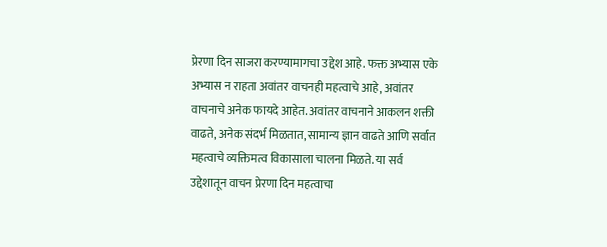प्रेरणा दिन साजरा करण्यामागचा उद्देश आहे. फक्त अभ्यास एके अभ्यास न राहता अवांतर वाचनही महत्वाचे आहे, अवांतर वाचनाचे अनेक फायदे आहेत. अवांतर वाचनाने आकलन शक्ती वाढते, अनेक संदर्भ मिळतात, सामान्य ज्ञान वाढते आणि सर्वात महत्वाचे व्यक्तिमत्व विकासाला चालना मिळते. या सर्व उद्देशातून वाचन प्रेरणा दिन महत्वाचा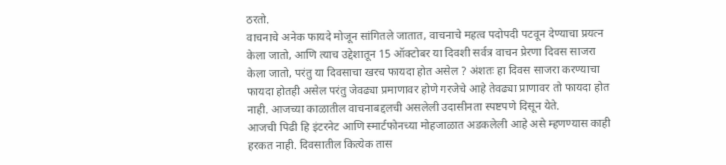ठरतो.
वाचनाचे अनेक फायदे मोजून सांगितले जातात, वाचनाचे महत्व पदोपदी पटवून देण्याचा प्रयत्न केला जातो, आणि त्याच उद्देशातून 15 ऑक्टोबर या दिवशी सर्वत्र वाचन प्रेरणा दिवस साजरा केला जातो, परंतु या दिवसाचा खरच फायदा होत असेल ? अंशतः हा दिवस साजरा करण्याचा फायदा होतही असेल परंतु जेवढ्या प्रमाणावर होणे गरजेचे आहे तेवढ्या प्राणावर तो फायदा होत नाही. आजच्या काळातील वाचनाबद्दलची असलेली उदासीनता स्पष्टपणे दिसून येते.
आजची पिढी हि इंटरनेट आणि स्मार्टफोनच्या मोहजाळात अडकलेली आहे असे म्हणण्यास काही हरकत नाही. दिवसातील कित्येक तास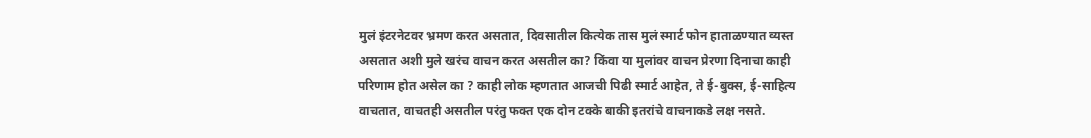मुलं इंटरनेटवर भ्रमण करत असतात, दिवसातील कित्येक तास मुलं स्मार्ट फोन हाताळण्यात व्यस्त असतात अशी मुले खरंच वाचन करत असतील का? किंवा या मुलांवर वाचन प्रेरणा दिनाचा काही परिणाम होत असेल का ? काही लोक म्हणतात आजची पिढी स्मार्ट आहेत, ते ई-बुक्स, ई-साहित्य वाचतात, वाचतही असतील परंतु फक्त एक दोन टक्के बाकी इतरांचे वाचनाकडे लक्ष नसते.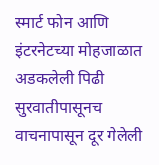स्मार्ट फोन आणि इंटरनेटच्या मोहजाळात अडकलेली पिढी सुरवातीपासूनच वाचनापासून दूर गेलेली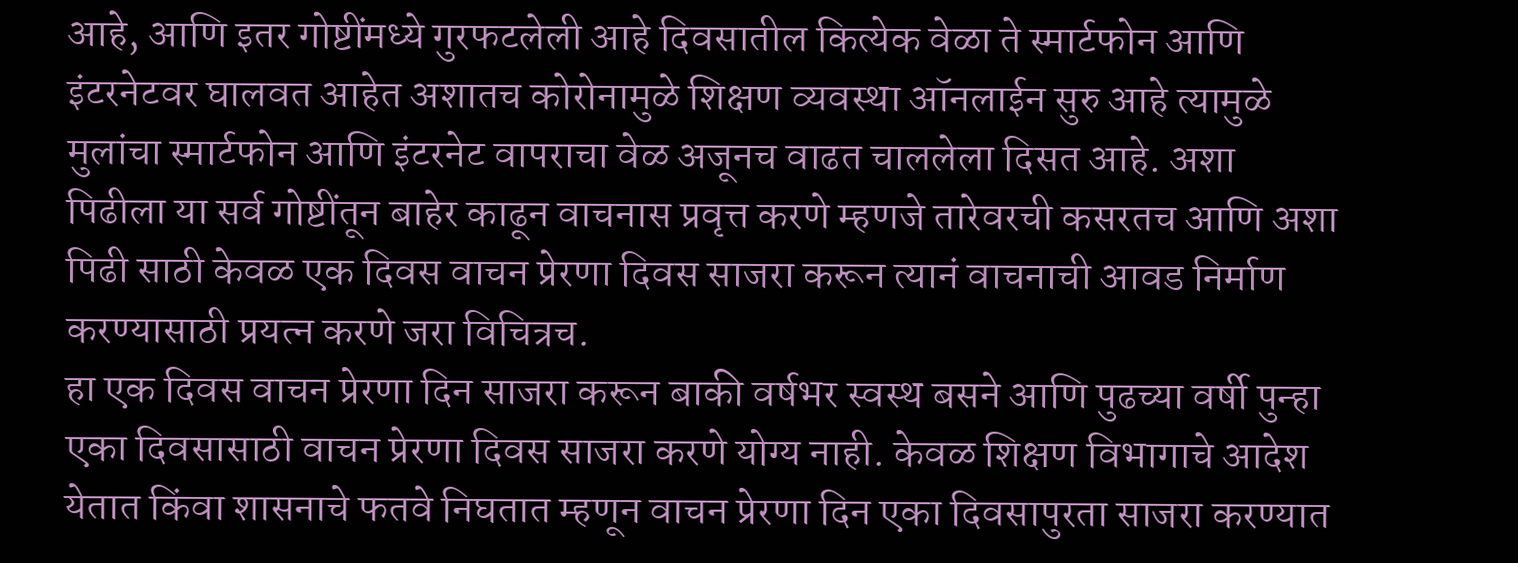आहे, आणि इतर गोष्टींमध्ये गुरफटलेली आहे दिवसातील कित्येक वेळा ते स्मार्टफोन आणि इंटरनेटवर घालवत आहेत अशातच कोरोनामुळे शिक्षण व्यवस्था ऑनलाईन सुरु आहे त्यामुळे मुलांचा स्मार्टफोन आणि इंटरनेट वापराचा वेळ अजूनच वाढत चाललेला दिसत आहे. अशा पिढीला या सर्व गोष्टींतून बाहेर काढून वाचनास प्रवृत्त करणे म्हणजे तारेवरची कसरतच आणि अशा पिढी साठी केवळ एक दिवस वाचन प्रेरणा दिवस साजरा करून त्यानं वाचनाची आवड निर्माण करण्यासाठी प्रयत्न करणे जरा विचित्रच.
हा एक दिवस वाचन प्रेरणा दिन साजरा करून बाकी वर्षभर स्वस्थ बसने आणि पुढच्या वर्षी पुन्हा एका दिवसासाठी वाचन प्रेरणा दिवस साजरा करणे योग्य नाही. केवळ शिक्षण विभागाचे आदेश येतात किंवा शासनाचे फतवे निघतात म्हणून वाचन प्रेरणा दिन एका दिवसापुरता साजरा करण्यात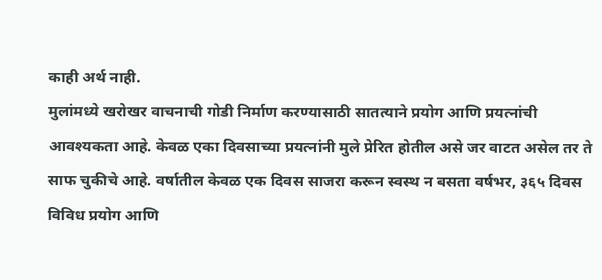काही अर्थ नाही.
मुलांमध्ये खरोखर वाचनाची गोडी निर्माण करण्यासाठी सातत्याने प्रयोग आणि प्रयत्नांची आवश्यकता आहे. केवळ एका दिवसाच्या प्रयत्नांनी मुले प्रेरित होतील असे जर वाटत असेल तर ते साफ चुकीचे आहे. वर्षातील केवळ एक दिवस साजरा करून स्वस्थ न बसता वर्षभर, ३६५ दिवस विविध प्रयोग आणि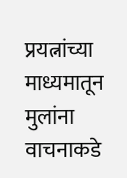प्रयत्नांच्या माध्यमातून मुलांना वाचनाकडे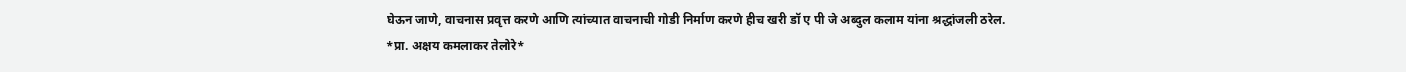घेऊन जाणे, वाचनास प्रवृत्त करणे आणि त्यांच्यात वाचनाची गोडी निर्माण करणे हीच खरी डॉ ए पी जे अब्दुल कलाम यांना श्रद्धांजली ठरेल.
*प्रा. अक्षय कमलाकर तेलोरे*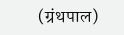(ग्रंथपाल)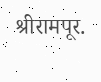श्रीरामपूर.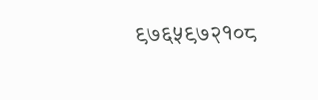९७६५९७२१०८